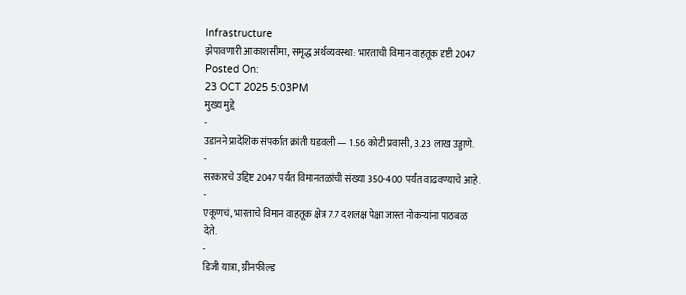Infrastructure
झेपावणारी आकाशसीमा, समृद्ध अर्थव्यवस्था: भारताची विमान वाहतूक दृष्टी 2047
Posted On:
23 OCT 2025 5:03PM
मुख्य मुद्दे
-
उडानने प्रादेशिक संपर्कात क्रांती घडवली — 1.56 कोटी प्रवासी, 3.23 लाख उड्डाणे.
-
सरकारचे उद्दिष्ट 2047 पर्यंत विमानतळांची संख्या 350-400 पर्यंत वाढवण्याचे आहे.
-
एकूणचं, भारताचे विमान वाहतूक क्षेत्र 7.7 दशलक्ष पेक्षा जास्त नोकऱ्यांना पाठबळ देते.
-
डिजी यात्रा, ग्रीनफील्ड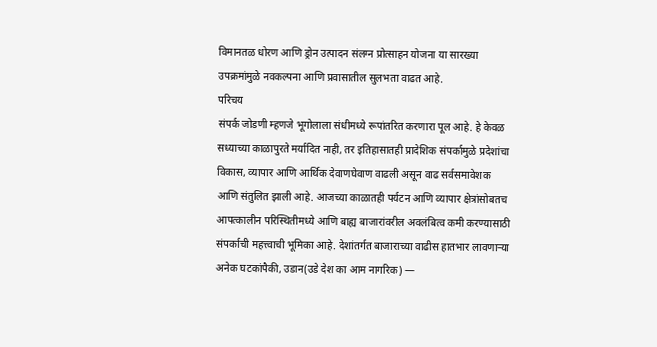विमानतळ धोरण आणि ड्रोन उत्पादन संलग्न प्रोत्साहन योजना या सारख्या उपक्रमांमुळे नवकल्पना आणि प्रवासातील सुलभता वाढत आहे.
परिचय
संपर्क जोडणी म्हणजे भूगोलाला संधीमध्ये रूपांतरित करणारा पूल आहे. हे केवळ सध्याच्या काळापुरते मर्यादित नाही, तर इतिहासातही प्रादेशिक संपर्कामुळे प्रदेशांचा विकास, व्यापार आणि आर्थिक देवाणघेवाण वाढली असून वाढ सर्वसमावेशक आणि संतुलित झाली आहे. आजच्या काळातही पर्यटन आणि व्यापार क्षेत्रांसोबतच आपत्कालीन परिस्थितीमध्ये आणि बाह्य बाजारांवरील अवलंबित्व कमी करण्यासाठी संपर्काची महत्त्वाची भूमिका आहे. देशांतर्गत बाजाराच्या वाढीस हातभार लावणाऱ्या अनेक घटकांपैकी, उडान(उडे देश का आम नागरिक) —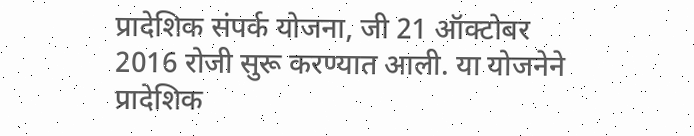प्रादेशिक संपर्क योजना, जी 21 ऑक्टोबर 2016 रोजी सुरू करण्यात आली. या योजनेने प्रादेशिक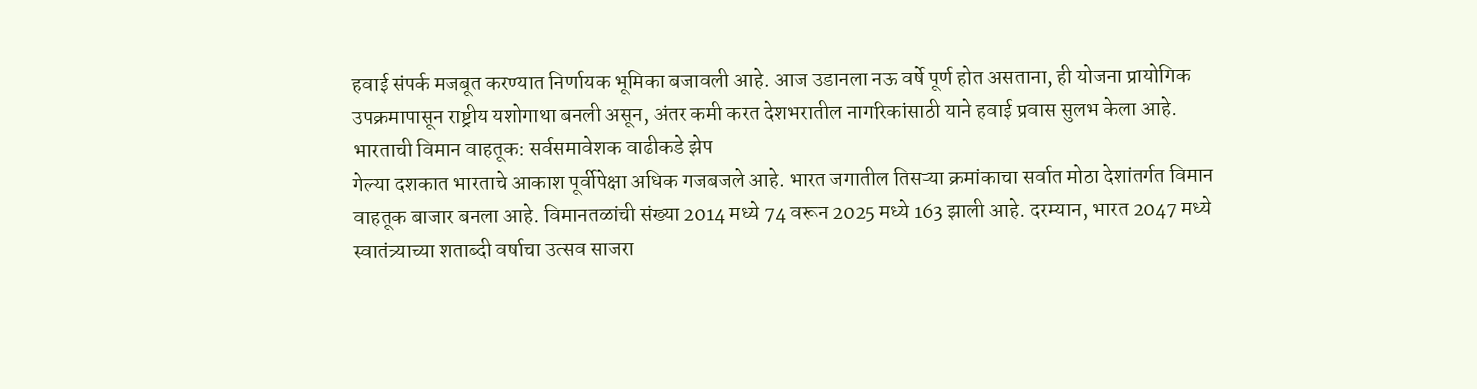हवाई संपर्क मजबूत करण्यात निर्णायक भूमिका बजावली आहे. आज उडानला नऊ वर्षे पूर्ण होत असताना, ही योजना प्रायोगिक उपक्रमापासून राष्ट्रीय यशोगाथा बनली असून, अंतर कमी करत देशभरातील नागरिकांसाठी याने हवाई प्रवास सुलभ केला आहे.
भारताची विमान वाहतूक: सर्वसमावेशक वाढीकडे झेप
गेल्या दशकात भारताचे आकाश पूर्वीपेक्षा अधिक गजबजले आहे. भारत जगातील तिसऱ्या क्रमांकाचा सर्वात मोठा देशांतर्गत विमान वाहतूक बाजार बनला आहे. विमानतळांची संख्या 2014 मध्ये 74 वरून 2025 मध्ये 163 झाली आहे. दरम्यान, भारत 2047 मध्ये स्वातंत्र्याच्या शताब्दी वर्षाचा उत्सव साजरा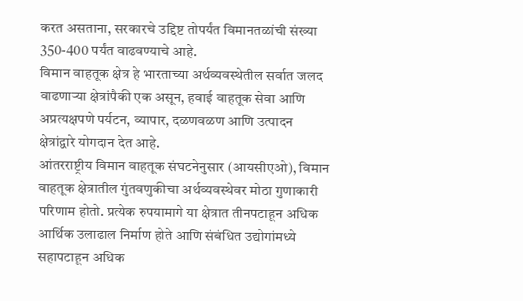करत असताना, सरकारचे उद्दिष्ट तोपर्यंत विमानतळांची संख्या 350-400 पर्यंत वाढवण्याचे आहे.
विमान वाहतूक क्षेत्र हे भारताच्या अर्थव्यवस्थेतील सर्वात जलद वाढणाऱ्या क्षेत्रांपैकी एक असून, हवाई वाहतूक सेवा आणि अप्रत्यक्षपणे पर्यटन, व्यापार, दळणवळण आणि उत्पादन क्षेत्रांद्वारे योगदान देत आहे.
आंतरराष्ट्रीय विमान वाहतूक संघटनेनुसार (आयसीएओ), विमान वाहतूक क्षेत्रातील गुंतवणुकीचा अर्थव्यवस्थेवर मोठा गुणाकारी परिणाम होतो. प्रत्येक रुपयामागे या क्षेत्रात तीनपटाहून अधिक आर्थिक उलाढाल निर्माण होते आणि संबंधित उद्योगांमध्ये सहापटाहून अधिक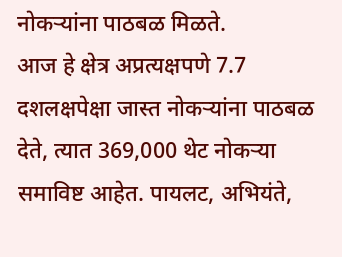नोकऱ्यांना पाठबळ मिळते.
आज हे क्षेत्र अप्रत्यक्षपणे 7.7 दशलक्षपेक्षा जास्त नोकऱ्यांना पाठबळ देते, त्यात 369,000 थेट नोकऱ्या समाविष्ट आहेत. पायलट, अभियंते,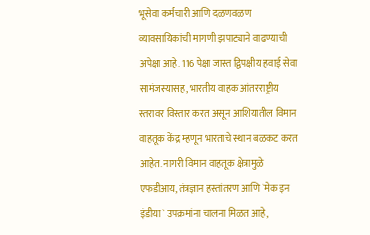भूसेवा कर्मचारी आणि दळणवळण व्यावसायिकांची मागणी झपाट्याने वाढण्याची अपेक्षा आहे. 116 पेक्षा जास्त द्विपक्षीय हवाई सेवा सामंजस्यासह, भारतीय वाहक आंतरराष्ट्रीय स्तरावर विस्तार करत असून आशियातील विमान वाहतूक केंद्र म्हणून भारताचे स्थान बळकट करत आहेत. नागरी विमान वाहतूक क्षेत्रामुळे एफडीआय, तंत्रज्ञान हस्तांतरण आणि `मेक इन इंडीया` उपक्रमांना चालना मिळत आहे,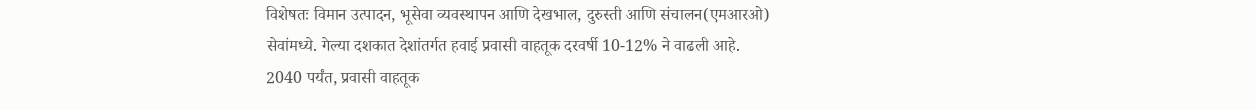विशेषतः विमान उत्पादन, भूसेवा व्यवस्थापन आणि देखभाल, दुरुस्ती आणि संचालन(एमआरओ) सेवांमध्ये. गेल्या दशकात देशांतर्गत हवाई प्रवासी वाहतूक दरवर्षी 10-12% ने वाढली आहे.
2040 पर्यंत, प्रवासी वाहतूक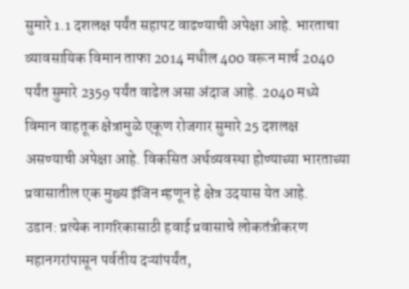सुमारे 1.1 दशलक्ष पर्यंत सहापट वाढण्याची अपेक्षा आहे. भारताचा व्यावसायिक विमान ताफा 2014 मधील 400 वरून मार्च 2040 पर्यंत सुमारे 2359 पर्यंत वाढेल असा अंदाज आहे. 2040 मध्ये विमान वाहतूक क्षेत्रामुळे एकूण रोजगार सुमारे 25 दशलक्ष असण्याची अपेक्षा आहे. विकसित अर्थव्यवस्था होण्याच्या भारताच्या प्रवासातील एक मुख्य इंजिन म्हणून हे क्षेत्र उदयास येत आहे.
उडान: प्रत्येक नागरिकासाठी हवाई प्रवासाचे लोकतंत्रीकरण
महानगरांपासून पर्वतीय दऱ्यांपर्यंत,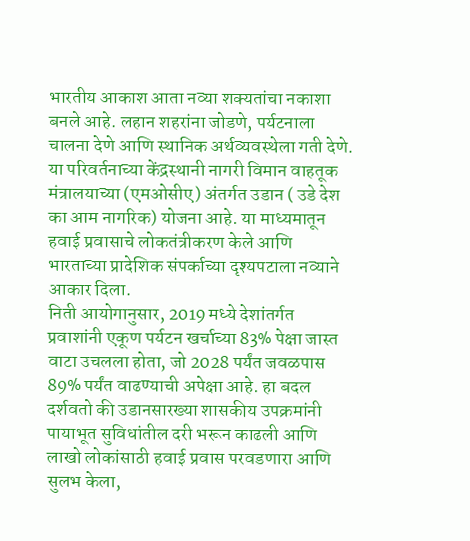भारतीय आकाश आता नव्या शक्यतांचा नकाशा बनले आहे. लहान शहरांना जोडणे, पर्यटनाला चालना देणे आणि स्थानिक अर्थव्यवस्थेला गती देणे. या परिवर्तनाच्या केंद्रस्थानी नागरी विमान वाहतूक मंत्रालयाच्या (एमओसीए) अंतर्गत उडान ( उडे देश का आम नागरिक) योजना आहे. या माध्यमातून हवाई प्रवासाचे लोकतंत्रीकरण केले आणि भारताच्या प्रादेशिक संपर्काच्या दृश्यपटाला नव्याने आकार दिला.
निती आयोगानुसार, 2019 मध्ये देशांतर्गत प्रवाशांनी एकूण पर्यटन खर्चाच्या 83% पेक्षा जास्त वाटा उचलला होता, जो 2028 पर्यंत जवळपास 89% पर्यंत वाढण्याची अपेक्षा आहे. हा बदल दर्शवतो की उडानसारख्या शासकीय उपक्रमांनी पायाभूत सुविधांतील दरी भरून काढली आणि लाखो लोकांसाठी हवाई प्रवास परवडणारा आणि सुलभ केला,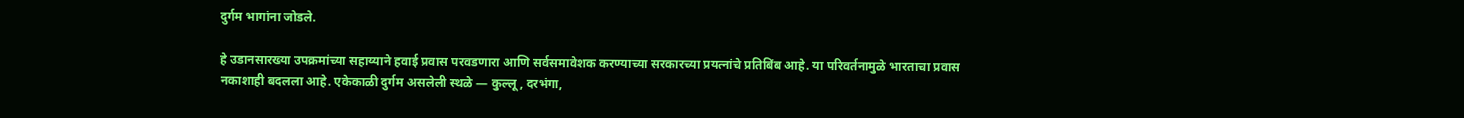दुर्गम भागांना जोडले.

हे उडानसारख्या उपक्रमांच्या सहाय्याने हवाई प्रवास परवडणारा आणि सर्वसमावेशक करण्याच्या सरकारच्या प्रयत्नांचे प्रतिबिंब आहे. या परिवर्तनामुळे भारताचा प्रवास नकाशाही बदलला आहे. एकेकाळी दुर्गम असलेली स्थळे — कुल्लू, दरभंगा,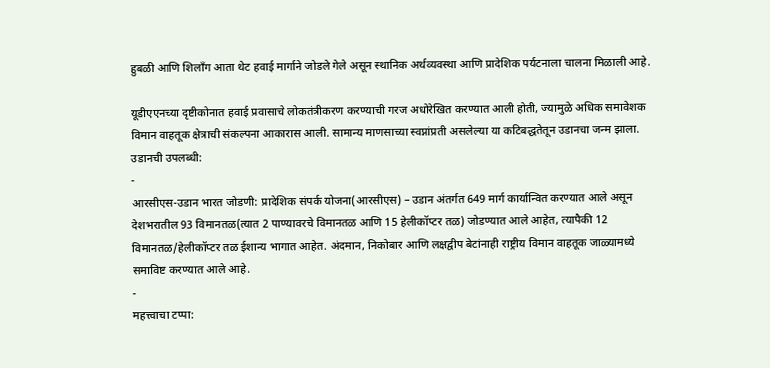हुबळी आणि शिलॉंग आता थेट हवाई मार्गाने जोडले गेले असून स्थानिक अर्थव्यवस्था आणि प्रादेशिक पर्यटनाला चालना मिळाली आहे.

यूडीएएनच्या दृष्टीकोनात हवाई प्रवासाचे लोकतंत्रीकरण करण्याची गरज अधोरेखित करण्यात आली होती, ज्यामुळे अधिक समावेशक विमान वाहतूक क्षेत्राची संकल्पना आकारास आली. सामान्य माणसाच्या स्वप्नांप्रती असलेल्या या कटिबद्धतेतून उडानचा जन्म झाला.
उडानची उपलब्धी:
-
आरसीएस-उडान भारत जोडणी: प्रादेशिक संपर्क योजना(आरसीएस) – उडान अंतर्गत 649 मार्ग कार्यान्वित करण्यात आले असून देशभरातील 93 विमानतळ(त्यात 2 पाण्यावरचे विमानतळ आणि 15 हेलीकॉप्टर तळ) जोडण्यात आले आहेत, त्यापैकी 12 विमानतळ/हेलीकॉप्टर तळ ईशान्य भागात आहेत. अंदमान, निकोबार आणि लक्षद्वीप बेटांनाही राष्ट्रीय विमान वाहतूक जाळ्यामध्ये समाविष्ट करण्यात आले आहे.
-
महत्त्वाचा टप्पा: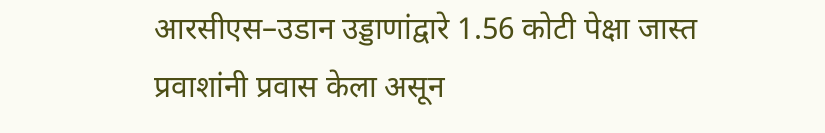आरसीएस–उडान उड्डाणांद्वारे 1.56 कोटी पेक्षा जास्त प्रवाशांनी प्रवास केला असून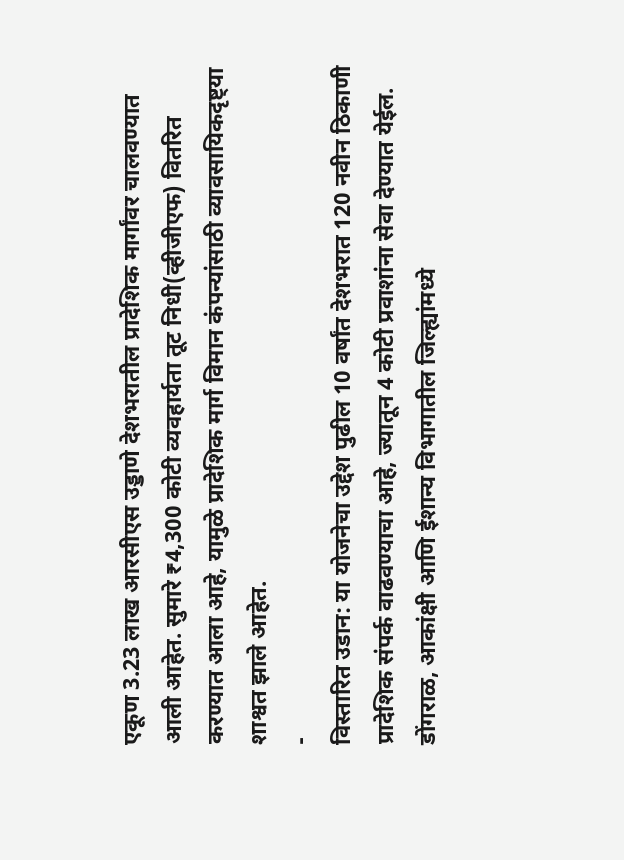एकूण 3.23 लाख आरसीएस उड्डाणे देशभरातील प्रादेशिक मार्गांवर चालवण्यात आली आहेत. सुमारे ₹4,300 कोटी व्यवहार्यता तूट निधी(व्हीजीएफ) वितरित करण्यात आला आहे, यामुळे प्रादेशिक मार्ग विमान कंपन्यांसाठी व्यावसायिकदृष्ट्या शाश्वत झाले आहेत.
-
विस्तारित उडान: या योजनेचा उद्देश पुढील 10 वर्षांत देशभरात 120 नवीन ठिकाणी प्रादेशिक संपर्क वाढवण्याचा आहे, ज्यातून 4 कोटी प्रवाशांना सेवा देण्यात येईल. डोंगराळ, आकांक्षी आणि ईशान्य विभागातील जिल्ह्यांमध्ये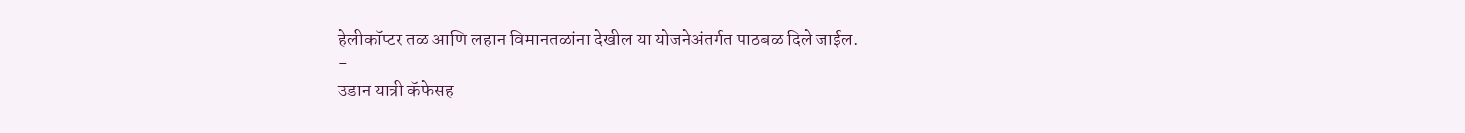हेलीकॉप्टर तळ आणि लहान विमानतळांना देखील या योजनेअंतर्गत पाठबळ दिले जाईल.
-
उडान यात्री कॅफेसह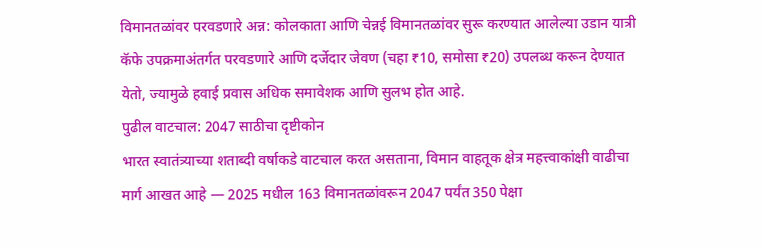विमानतळांवर परवडणारे अन्न: कोलकाता आणि चेन्नई विमानतळांवर सुरू करण्यात आलेल्या उडान यात्री कॅफे उपक्रमाअंतर्गत परवडणारे आणि दर्जेदार जेवण (चहा ₹10, समोसा ₹20) उपलब्ध करून देण्यात येतो, ज्यामुळे हवाई प्रवास अधिक समावेशक आणि सुलभ होत आहे.
पुढील वाटचाल: 2047 साठीचा दृष्टीकोन
भारत स्वातंत्र्याच्या शताब्दी वर्षाकडे वाटचाल करत असताना, विमान वाहतूक क्षेत्र महत्त्वाकांक्षी वाढीचा मार्ग आखत आहे — 2025 मधील 163 विमानतळांवरून 2047 पर्यंत 350 पेक्षा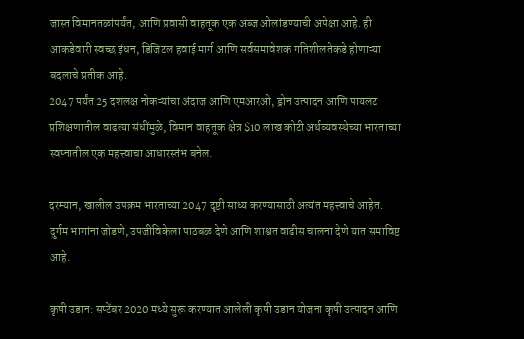जास्त विमानतळांपर्यंत, आणि प्रवासी वाहतूक एक अब्ज ओलांडण्याची अपेक्षा आहे. ही आकडेवारी स्वच्छ इंधन, डिजिटल हवाई मार्ग आणि सर्वसमावेशक गतिशीलतेकडे होणाऱ्या बदलाचे प्रतीक आहे.
2047 पर्यंत 25 दशलक्ष नोकऱ्यांचा अंदाज आणि एमआरओ, ड्रोन उत्पादन आणि पायलट प्रशिक्षणातील वाढत्या संधींमुळे, विमान वाहतूक क्षेत्र $10 लाख कोटी अर्थव्यवस्थेच्या भारताच्या स्वप्नातील एक महत्त्वाचा आधारस्तंभ बनेल.

दरम्यान, खालील उपक्रम भारताच्या 2047 दृष्टी साध्य करण्यासाठी अत्यंत महत्त्वाचे आहेत. दुर्गम भागांना जोडणे, उपजीविकेला पाठबळ देणे आणि शाश्वत वाढीस चालना देणे यात समाविष्ट आहे.

कृषी उडान: सप्टेंबर 2020 मध्ये सुरू करण्यात आलेली कृषी उडान योजना कृषी उत्पादन आणि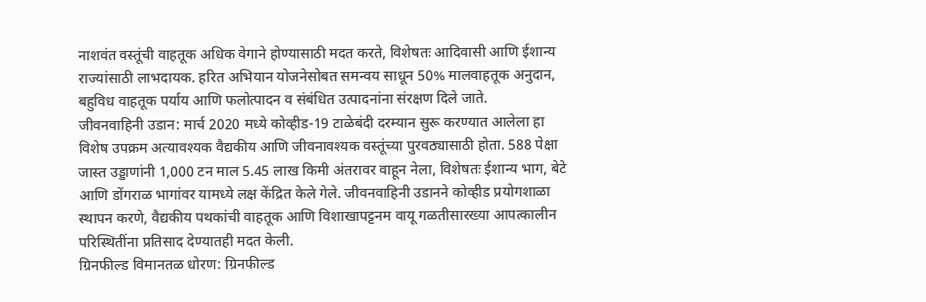नाशवंत वस्तूंची वाहतूक अधिक वेगाने होण्यासाठी मदत करते, विशेषतः आदिवासी आणि ईशान्य राज्यांसाठी लाभदायक. हरित अभियान योजनेसोबत समन्वय साधून 50% मालवाहतूक अनुदान, बहुविध वाहतूक पर्याय आणि फलोत्पादन व संबंधित उत्पादनांना संरक्षण दिले जाते.
जीवनवाहिनी उडान: मार्च 2020 मध्ये कोव्हीड-19 टाळेबंदी दरम्यान सुरू करण्यात आलेला हा विशेष उपक्रम अत्यावश्यक वैद्यकीय आणि जीवनावश्यक वस्तूंच्या पुरवठ्यासाठी होता. 588 पेक्षा जास्त उड्डाणांनी 1,000 टन माल 5.45 लाख किमी अंतरावर वाहून नेला, विशेषतः ईशान्य भाग, बेटे आणि डोंगराळ भागांवर यामध्ये लक्ष केंद्रित केले गेले. जीवनवाहिनी उडानने कोव्हीड प्रयोगशाळा स्थापन करणे, वैद्यकीय पथकांची वाहतूक आणि विशाखापट्टनम वायू गळतीसारख्या आपत्कालीन परिस्थितींना प्रतिसाद देण्यातही मदत केली.
ग्रिनफील्ड विमानतळ धोरण: ग्रिनफील्ड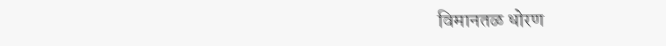विमानतळ धोरण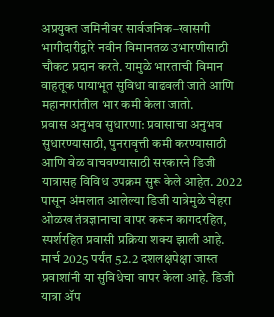अप्रयुक्त जमिनीवर सार्वजनिक–खासगी भागीदारीद्वारे नवीन विमानतळ उभारणीसाठी चौकट प्रदान करते. यामुळे भारताची विमान वाहतूक पायाभूत सुविधा वाढवली जाते आणि महानगरांतील भार कमी केला जातो.
प्रवास अनुभव सुधारणा: प्रवासाचा अनुभव सुधारण्यासाठी, पुनरावृत्ती कमी करण्यासाठी आणि वेळ वाचवण्यासाठी सरकारने डिजी यात्रासह विविध उपक्रम सुरू केले आहेत. 2022 पासून अंमलात आलेल्या डिजी यात्रेमुळे चेहरा ओळख तंत्रज्ञानाचा वापर करून कागदरहित, स्पर्शरहित प्रवासी प्रक्रिया शक्य झाली आहे. मार्च 2025 पर्यंत 52.2 दशलक्षपेक्षा जास्त प्रवाशांनी या सुविधेचा वापर केला आहे. डिजी यात्रा ॲप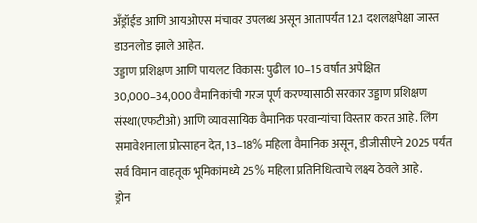अँड्रॉईड आणि आयओएस मंचावर उपलब्ध असून आतापर्यंत 12.1 दशलक्षपेक्षा जास्त डाउनलोड झाले आहेत.
उड्डाण प्रशिक्षण आणि पायलट विकास: पुढील 10–15 वर्षांत अपेक्षित 30,000–34,000 वैमानिकांची गरज पूर्ण करण्यासाठी सरकार उड्डाण प्रशिक्षण संस्था(एफटीओ) आणि व्यावसायिक वैमानिक परवान्यांचा विस्तार करत आहे. लिंग समावेशनाला प्रोत्साहन देत, 13–18% महिला वैमानिक असून, डीजीसीएने 2025 पर्यंत सर्व विमान वाहतूक भूमिकांमध्ये 25% महिला प्रतिनिधित्वाचे लक्ष्य ठेवले आहे.
ड्रोन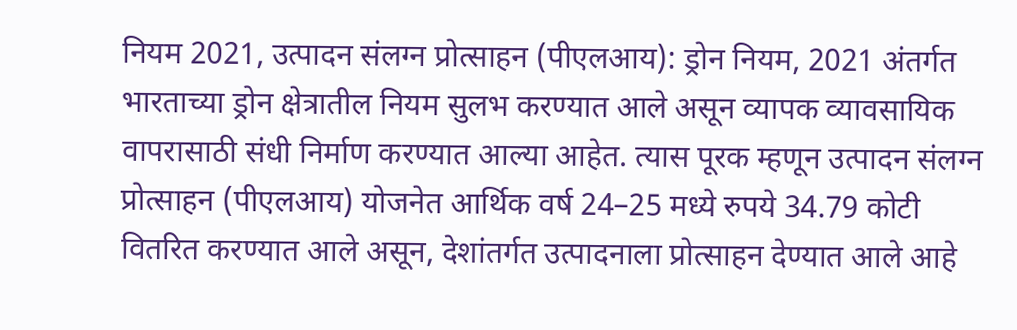नियम 2021, उत्पादन संलग्न प्रोत्साहन (पीएलआय): ड्रोन नियम, 2021 अंतर्गत भारताच्या ड्रोन क्षेत्रातील नियम सुलभ करण्यात आले असून व्यापक व्यावसायिक वापरासाठी संधी निर्माण करण्यात आल्या आहेत. त्यास पूरक म्हणून उत्पादन संलग्न प्रोत्साहन (पीएलआय) योजनेत आर्थिक वर्ष 24–25 मध्ये रुपये 34.79 कोटी वितरित करण्यात आले असून, देशांतर्गत उत्पादनाला प्रोत्साहन देण्यात आले आहे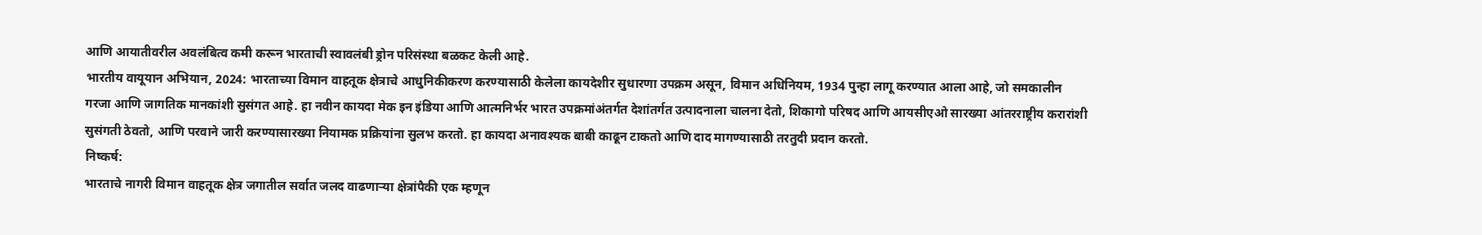आणि आयातीवरील अवलंबित्व कमी करून भारताची स्वावलंबी ड्रोन परिसंस्था बळकट केली आहे.
भारतीय वायूयान अभियान, 2024: भारताच्या विमान वाहतूक क्षेत्राचे आधुनिकीकरण करण्यासाठी केलेला कायदेशीर सुधारणा उपक्रम असून, विमान अधिनियम, 1934 पुन्हा लागू करण्यात आला आहे, जो समकालीन गरजा आणि जागतिक मानकांशी सुसंगत आहे. हा नवीन कायदा मेक इन इंडिया आणि आत्मनिर्भर भारत उपक्रमांअंतर्गत देशांतर्गत उत्पादनाला चालना देतो, शिकागो परिषद आणि आयसीएओ सारख्या आंतरराष्ट्रीय करारांशी सुसंगती ठेवतो, आणि परवाने जारी करण्यासारख्या नियामक प्रक्रियांना सुलभ करतो. हा कायदा अनावश्यक बाबी काढून टाकतो आणि दाद मागण्यासाठी तरतुदी प्रदान करतो.
निष्कर्ष:
भारताचे नागरी विमान वाहतूक क्षेत्र जगातील सर्वात जलद वाढणाऱ्या क्षेत्रांपैकी एक म्हणून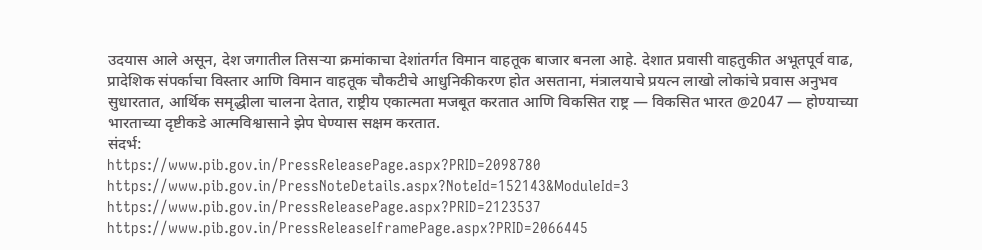उदयास आले असून, देश जगातील तिसऱ्या क्रमांकाचा देशांतर्गत विमान वाहतूक बाजार बनला आहे. देशात प्रवासी वाहतुकीत अभूतपूर्व वाढ, प्रादेशिक संपर्काचा विस्तार आणि विमान वाहतूक चौकटीचे आधुनिकीकरण होत असताना, मंत्रालयाचे प्रयत्न लाखो लोकांचे प्रवास अनुभव सुधारतात, आर्थिक समृद्धीला चालना देतात, राष्ट्रीय एकात्मता मजबूत करतात आणि विकसित राष्ट्र — विकसित भारत @2047 — होण्याच्या भारताच्या दृष्टीकडे आत्मविश्वासाने झेप घेण्यास सक्षम करतात.
संदर्भ:
https://www.pib.gov.in/PressReleasePage.aspx?PRID=2098780
https://www.pib.gov.in/PressNoteDetails.aspx?NoteId=152143&ModuleId=3
https://www.pib.gov.in/PressReleasePage.aspx?PRID=2123537
https://www.pib.gov.in/PressReleaseIframePage.aspx?PRID=2066445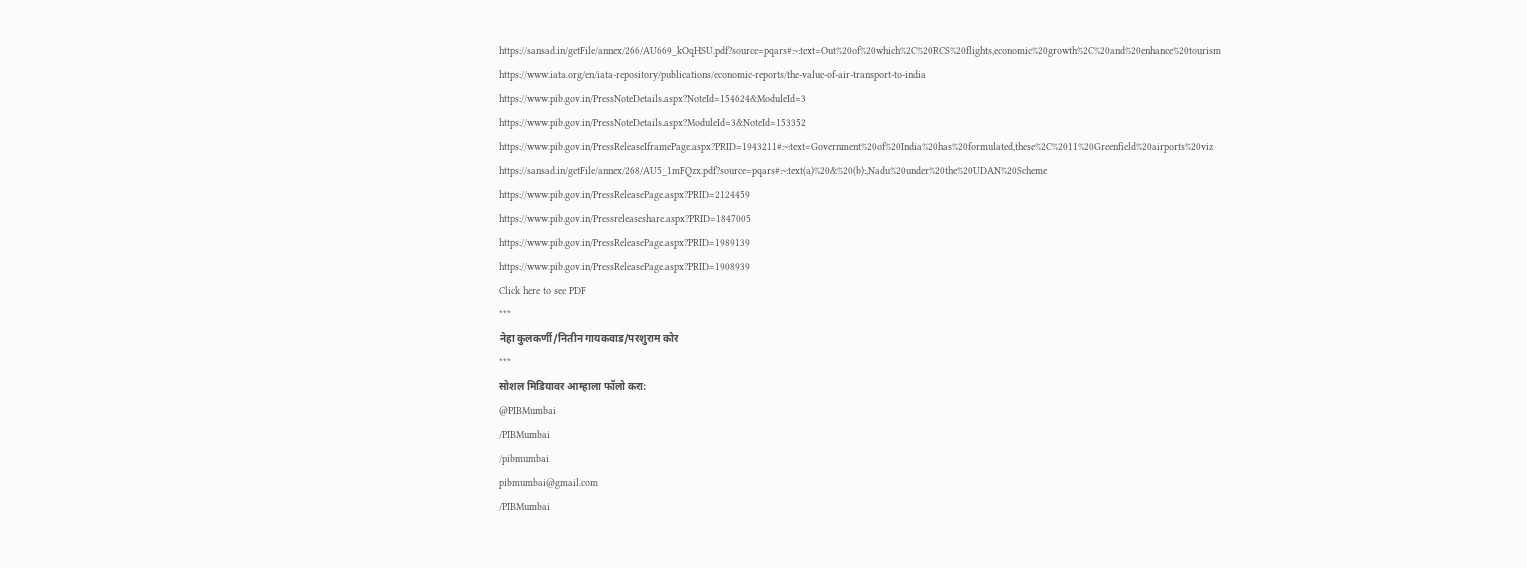https://sansad.in/getFile/annex/266/AU669_kOqHSU.pdf?source=pqars#:~:text=Out%20of%20which%2C%20RCS%20flights,economic%20growth%2C%20and%20enhance%20tourism
https://www.iata.org/en/iata-repository/publications/economic-reports/the-value-of-air-transport-to-india
https://www.pib.gov.in/PressNoteDetails.aspx?NoteId=154624&ModuleId=3
https://www.pib.gov.in/PressNoteDetails.aspx?ModuleId=3&NoteId=153352
https://www.pib.gov.in/PressReleaseIframePage.aspx?PRID=1943211#:~:text=Government%20of%20India%20has%20formulated,these%2C%2011%20Greenfield%20airports%20viz
https://sansad.in/getFile/annex/268/AU5_1mFQzx.pdf?source=pqars#:~:text(a)%20&%20(b):,Nadu%20under%20the%20UDAN%20Scheme
https://www.pib.gov.in/PressReleasePage.aspx?PRID=2124459
https://www.pib.gov.in/Pressreleaseshare.aspx?PRID=1847005
https://www.pib.gov.in/PressReleasePage.aspx?PRID=1989139
https://www.pib.gov.in/PressReleasePage.aspx?PRID=1908939
Click here to see PDF
***
नेहा कुलकर्णी/नितीन गायकवाड/परशुराम कोर
***
सोशल मिडियावर आम्हाला फॉलो करा:
@PIBMumbai
/PIBMumbai
/pibmumbai
pibmumbai@gmail.com
/PIBMumbai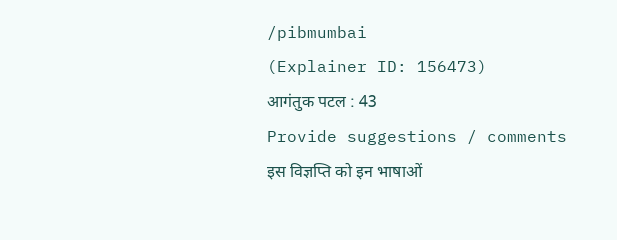/pibmumbai
(Explainer ID: 156473)
आगंतुक पटल : 43
Provide suggestions / comments
इस विज्ञप्ति को इन भाषाओं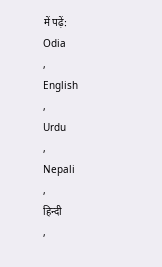में पढ़ें:
Odia
,
English
,
Urdu
,
Nepali
,
हिन्दी
,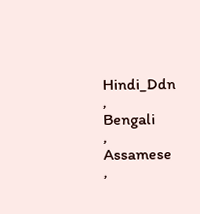Hindi_Ddn
,
Bengali
,
Assamese
,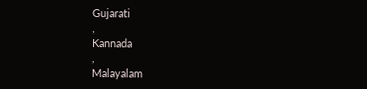Gujarati
,
Kannada
,
Malayalam